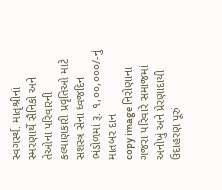સ્વગર્સ્થ. માતૃશ્રીનાં સ્મરણાર્થે સૈનિકો અને તેઓના પરિવારની કલ્યાણકારી પ્રવૃતિઓ માટે સશસ્ત્ર સેના ધ્વજદિન ભંડોળમાં રૂ. ૧,૦૦,૦૦૦/-નું માતબર દાન
copy image નિરોણાના ગજરા પરિવારે સમાજમાં અનોખું અને પ્રેરણાદાયી ઉદાહરણ પૂરું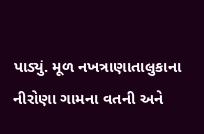પાડ્યું. મૂળ નખત્રાણાતાલુકાના નીરોણા ગામના વતની અને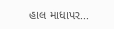હાલ માધાપર...